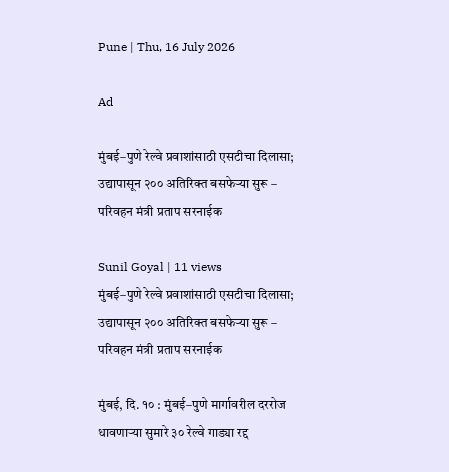Pune | Thu, 16 July 2026

Ad

मुंबई–पुणे रेल्वे प्रवाशांसाठी एसटीचा दिलासा; उद्यापासून २०० अतिरिक्त बसफेऱ्या सुरू – परिवहन मंत्री प्रताप सरनाईक

Sunil Goyal | 11 views
मुंबई–पुणे रेल्वे प्रवाशांसाठी एसटीचा दिलासा; उद्यापासून २०० अतिरिक्त बसफेऱ्या सुरू – परिवहन मंत्री प्रताप सरनाईक

मुंबई, दि. १० : मुंबई–पुणे मार्गावरील दररोज धावणाऱ्या सुमारे ३० रेल्वे गाड्या रद्द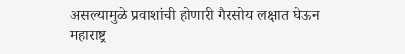असल्यामुळे प्रवाशांची होणारी गैरसोय लक्षात घेऊन महाराष्ट्र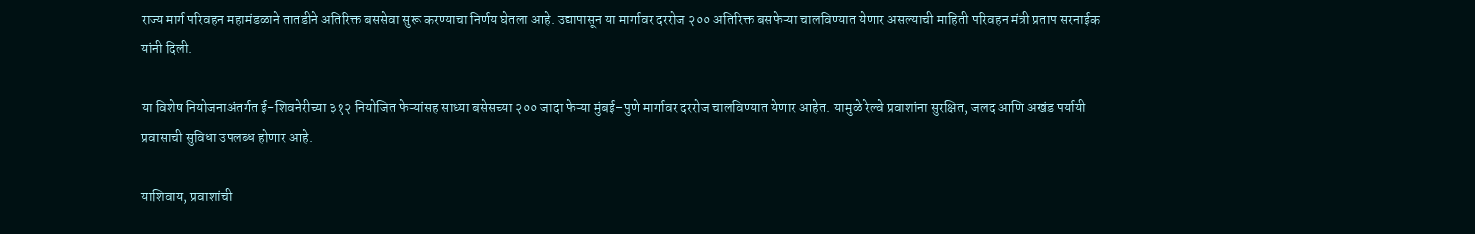राज्य मार्ग परिवहन महामंडळाने तातडीने अतिरिक्त बससेवा सुरू करण्याचा निर्णय घेतला आहे. उद्यापासून या मार्गावर दररोज २०० अतिरिक्त बसफेऱ्या चालविण्यात येणार असल्याची माहिती परिवहन मंत्री प्रताप सरनाईक यांनी दिली.

या विशेष नियोजनाअंतर्गत ई-शिवनेरीच्या ३१२ नियोजित फेऱ्यांसह साध्या बसेसच्या २०० जादा फेऱ्या मुंबई–पुणे मार्गावर दररोज चालविण्यात येणार आहेत. यामुळे रेल्वे प्रवाशांना सुरक्षित, जलद आणि अखंड पर्यायी प्रवासाची सुविधा उपलब्ध होणार आहे.

याशिवाय, प्रवाशांची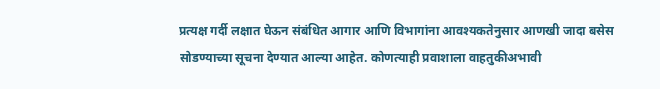प्रत्यक्ष गर्दी लक्षात घेऊन संबंधित आगार आणि विभागांना आवश्यकतेनुसार आणखी जादा बसेस सोडण्याच्या सूचना देण्यात आल्या आहेत. कोणत्याही प्रवाशाला वाहतुकीअभावी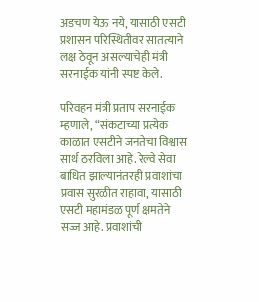अडचण येऊ नये, यासाठी एसटी प्रशासन परिस्थितीवर सातत्याने लक्ष ठेवून असल्याचेही मंत्री सरनाईक यांनी स्पष्ट केले.

परिवहन मंत्री प्रताप सरनाईक म्हणाले, “संकटाच्या प्रत्येक काळात एसटीने जनतेचा विश्वास सार्थ ठरविला आहे. रेल्वे सेवा बाधित झाल्यानंतरही प्रवाशांचा प्रवास सुरळीत राहावा, यासाठी एसटी महामंडळ पूर्ण क्षमतेने सज्ज आहे. प्रवाशांची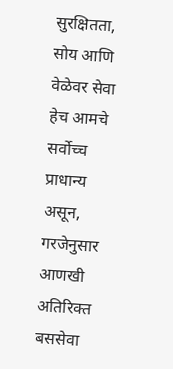सुरक्षितता, सोय आणि वेळेवर सेवा हेच आमचे सर्वोच्च प्राधान्य असून, गरजेनुसार आणखी अतिरिक्त बससेवा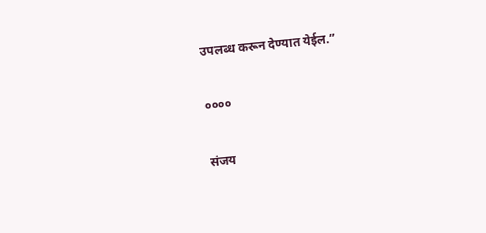उपलब्ध करून देण्यात येईल.”

००००

संजय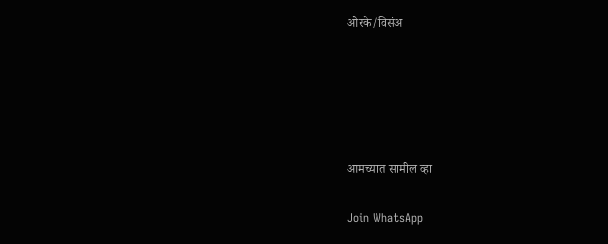ओरके/विसंअ





आमच्यात सामील व्हा

Join WhatsApp